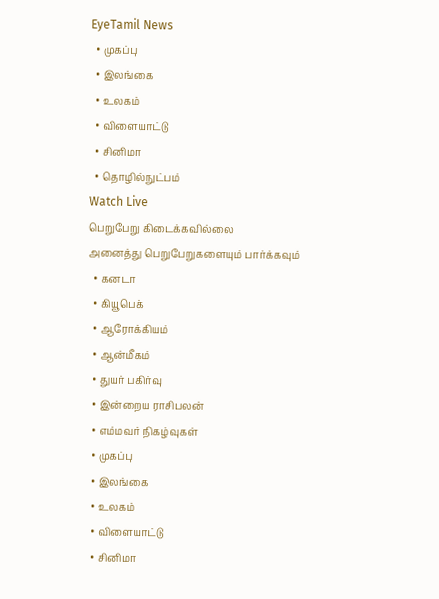EyeTamil News
  • முகப்பு
  • இலங்கை
  • உலகம்
  • விளையாட்டு
  • சினிமா
  • தொழில்நுட்பம்
Watch Live
பெறுபேறு கிடைக்கவில்லை
அனைத்து பெறுபேறுகளையும் பார்க்கவும்
  • கனடா
  • கியூபெக்
  • ஆரோக்கியம்
  • ஆன்மீகம்
  • துயர் பகிர்வு
  • இன்றைய ராசிபலன்
  • எம்மவர் நிகழ்வுகள்
  • முகப்பு
  • இலங்கை
  • உலகம்
  • விளையாட்டு
  • சினிமா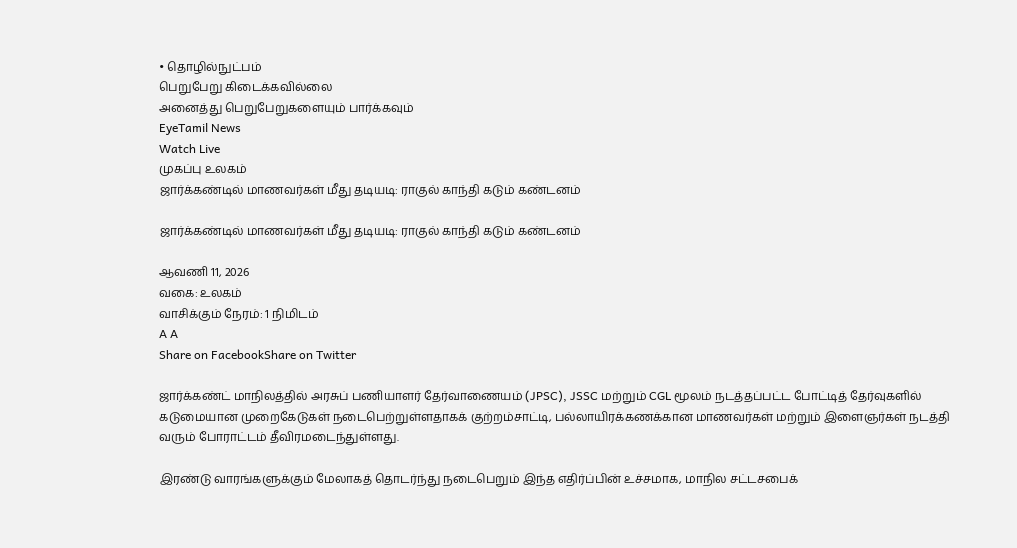• தொழில்நுட்பம்
பெறுபேறு கிடைக்கவில்லை
அனைத்து பெறுபேறுகளையும் பார்க்கவும்
EyeTamil News
Watch Live
முகப்பு உலகம்
ஜார்க்கண்டில் மாணவர்கள் மீது தடியடி: ராகுல் காந்தி கடும் கண்டனம்

ஜார்க்கண்டில் மாணவர்கள் மீது தடியடி: ராகுல் காந்தி கடும் கண்டனம்

ஆவணி 11, 2026
வகை: உலகம்
வாசிக்கும் நேரம்: 1 நிமிடம்
A A
Share on FacebookShare on Twitter

ஜார்க்கண்ட் மாநிலத்தில் அரசுப் பணியாளர் தேர்வாணையம் (JPSC), JSSC மற்றும் CGL மூலம் நடத்தப்பட்ட போட்டித் தேர்வுகளில் கடுமையான முறைகேடுகள் நடைபெற்றுள்ளதாகக் குற்றம்சாட்டி, பல்லாயிரக்கணக்கான மாணவர்கள் மற்றும் இளைஞர்கள் நடத்தி வரும் போராட்டம் தீவிரமடைந்துள்ளது.

இரண்டு வாரங்களுக்கும் மேலாகத் தொடர்ந்து நடைபெறும் இந்த எதிர்ப்பின் உச்சமாக, மாநில சட்டசபைக்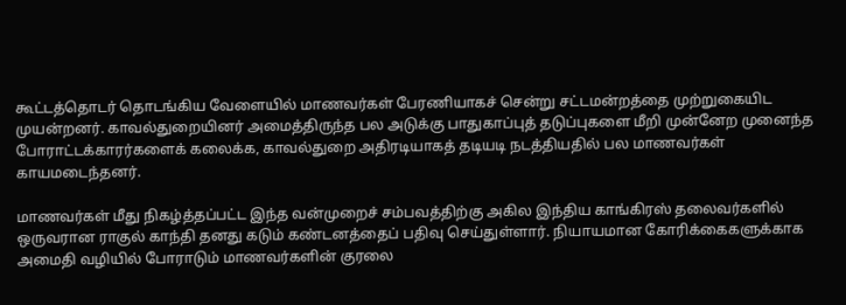கூட்டத்தொடர் தொடங்கிய வேளையில் மாணவர்கள் பேரணியாகச் சென்று சட்டமன்றத்தை முற்றுகையிட முயன்றனர். காவல்துறையினர் அமைத்திருந்த பல அடுக்கு பாதுகாப்புத் தடுப்புகளை மீறி முன்னேற முனைந்த போராட்டக்காரர்களைக் கலைக்க, காவல்துறை அதிரடியாகத் தடியடி நடத்தியதில் பல மாணவர்கள் காயமடைந்தனர்.

மாணவர்கள் மீது நிகழ்த்தப்பட்ட இந்த வன்முறைச் சம்பவத்திற்கு அகில இந்திய காங்கிரஸ் தலைவர்களில் ஒருவரான ராகுல் காந்தி தனது கடும் கண்டனத்தைப் பதிவு செய்துள்ளார். நியாயமான கோரிக்கைகளுக்காக அமைதி வழியில் போராடும் மாணவர்களின் குரலை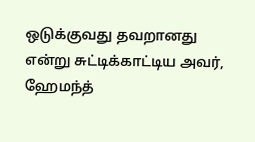ஒடுக்குவது தவறானது என்று சுட்டிக்காட்டிய அவர், ஹேமந்த்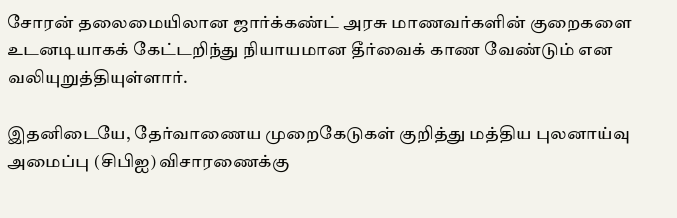சோரன் தலைமையிலான ஜார்க்கண்ட் அரசு மாணவர்களின் குறைகளை உடனடியாகக் கேட்டறிந்து நியாயமான தீர்வைக் காண வேண்டும் என வலியுறுத்தியுள்ளார்.

இதனிடையே, தேர்வாணைய முறைகேடுகள் குறித்து மத்திய புலனாய்வு அமைப்பு (சிபிஐ) விசாரணைக்கு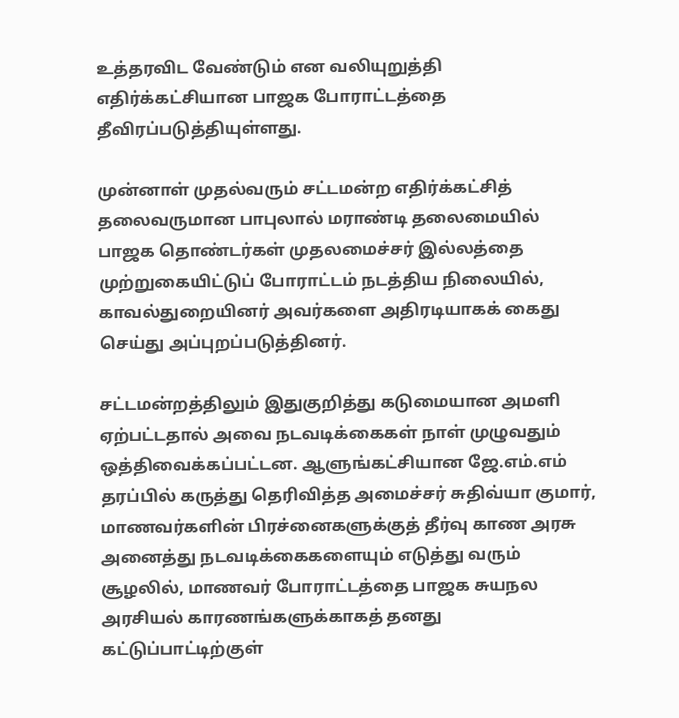உத்தரவிட வேண்டும் என வலியுறுத்தி எதிர்க்கட்சியான பாஜக போராட்டத்தை தீவிரப்படுத்தியுள்ளது.

முன்னாள் முதல்வரும் சட்டமன்ற எதிர்க்கட்சித் தலைவருமான பாபுலால் மராண்டி தலைமையில் பாஜக தொண்டர்கள் முதலமைச்சர் இல்லத்தை முற்றுகையிட்டுப் போராட்டம் நடத்திய நிலையில், காவல்துறையினர் அவர்களை அதிரடியாகக் கைது செய்து அப்புறப்படுத்தினர்.

சட்டமன்றத்திலும் இதுகுறித்து கடுமையான அமளி ஏற்பட்டதால் அவை நடவடிக்கைகள் நாள் முழுவதும் ஒத்திவைக்கப்பட்டன. ஆளுங்கட்சியான ஜே.எம்.எம் தரப்பில் கருத்து தெரிவித்த அமைச்சர் சுதிவ்யா குமார், மாணவர்களின் பிரச்னைகளுக்குத் தீர்வு காண அரசு அனைத்து நடவடிக்கைகளையும் எடுத்து வரும் சூழலில், மாணவர் போராட்டத்தை பாஜக சுயநல அரசியல் காரணங்களுக்காகத் தனது கட்டுப்பாட்டிற்குள்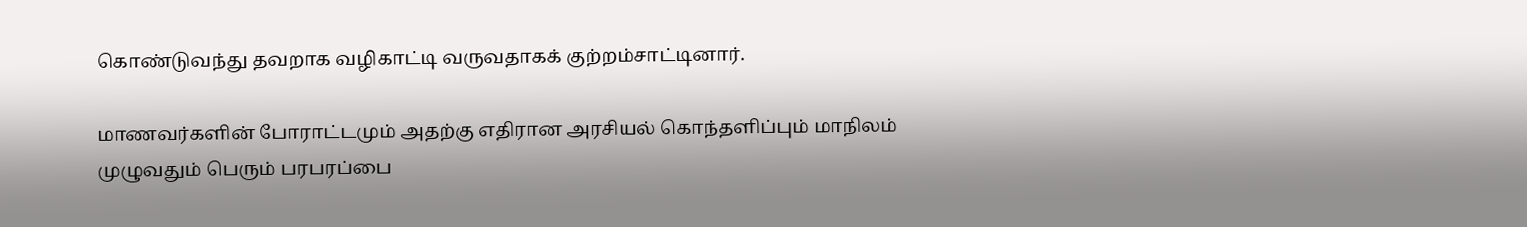கொண்டுவந்து தவறாக வழிகாட்டி வருவதாகக் குற்றம்சாட்டினார்.

மாணவர்களின் போராட்டமும் அதற்கு எதிரான அரசியல் கொந்தளிப்பும் மாநிலம் முழுவதும் பெரும் பரபரப்பை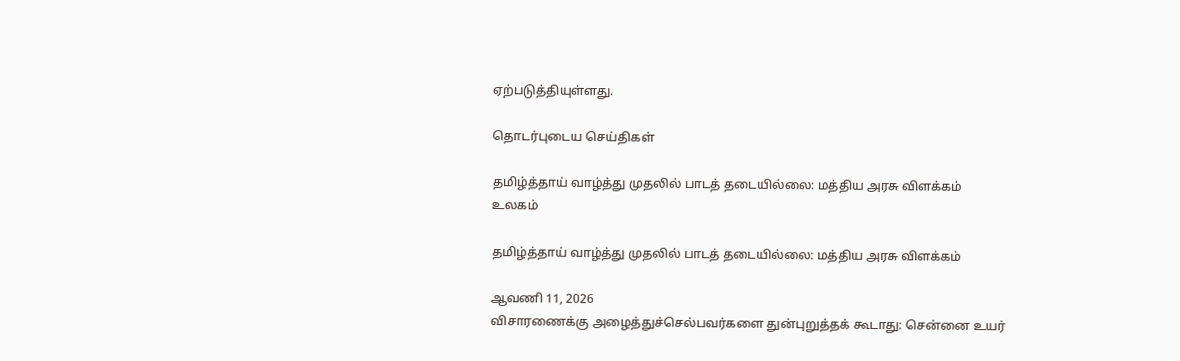ஏற்படுத்தியுள்ளது.

தொடர்புடைய செய்திகள்

தமிழ்த்தாய் வாழ்த்து முதலில் பாடத் தடையில்லை: மத்திய அரசு விளக்கம்
உலகம்

தமிழ்த்தாய் வாழ்த்து முதலில் பாடத் தடையில்லை: மத்திய அரசு விளக்கம்

ஆவணி 11, 2026
விசாரணைக்கு அழைத்துச்செல்பவர்களை துன்புறுத்தக் கூடாது: சென்னை உயர்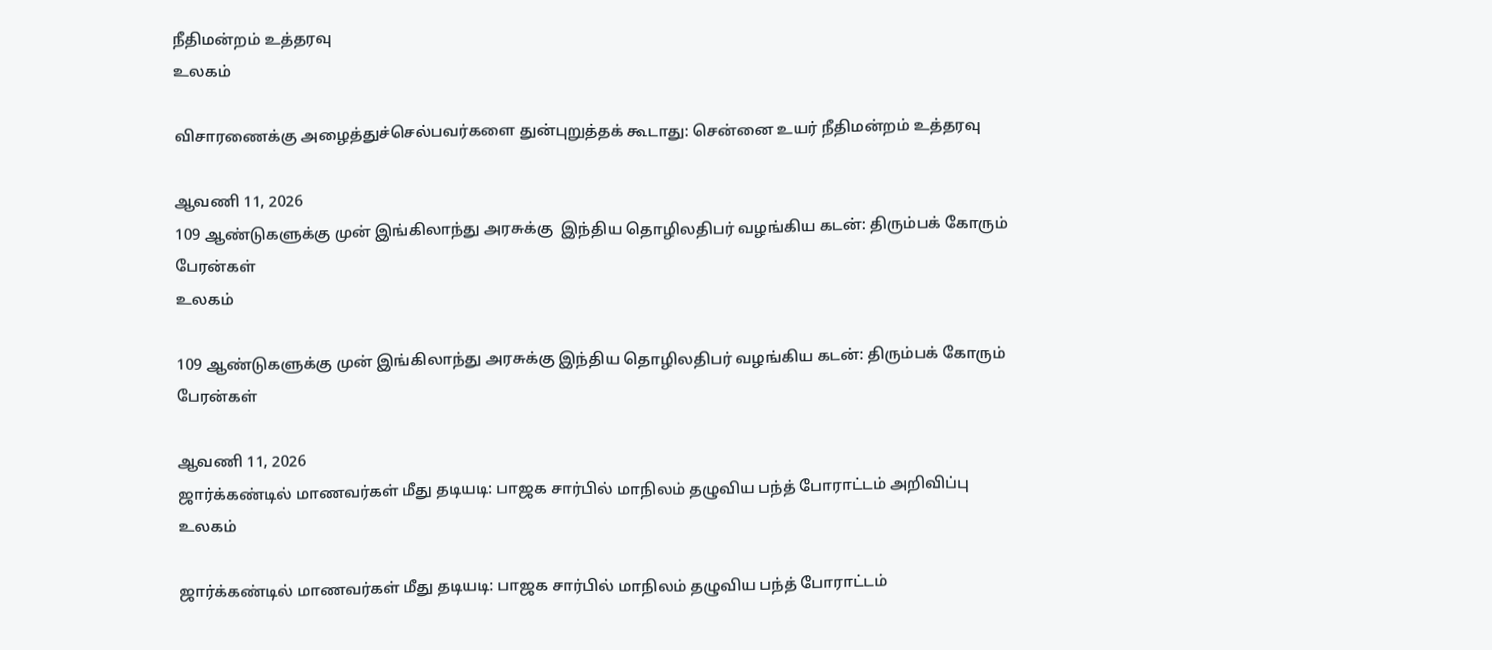நீதிமன்றம் உத்தரவு
உலகம்

விசாரணைக்கு அழைத்துச்செல்பவர்களை துன்புறுத்தக் கூடாது: சென்னை உயர் நீதிமன்றம் உத்தரவு

ஆவணி 11, 2026
109 ஆண்டுகளுக்கு முன் இங்கிலாந்து அரசுக்கு  இந்திய தொழிலதிபர் வழங்கிய கடன்: திரும்பக் கோரும் பேரன்கள்
உலகம்

109 ஆண்டுகளுக்கு முன் இங்கிலாந்து அரசுக்கு இந்திய தொழிலதிபர் வழங்கிய கடன்: திரும்பக் கோரும் பேரன்கள்

ஆவணி 11, 2026
ஜார்க்கண்டில் மாணவர்கள் மீது தடியடி: பாஜக சார்பில் மாநிலம் தழுவிய பந்த் போராட்டம் அறிவிப்பு
உலகம்

ஜார்க்கண்டில் மாணவர்கள் மீது தடியடி: பாஜக சார்பில் மாநிலம் தழுவிய பந்த் போராட்டம்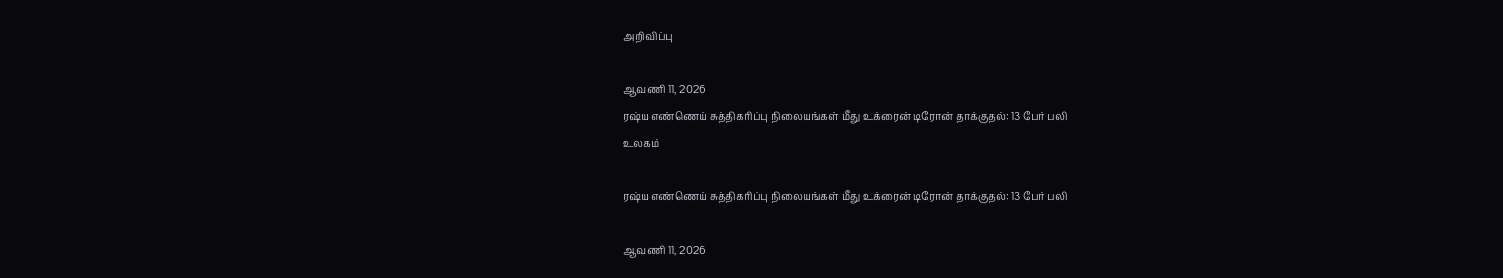அறிவிப்பு

ஆவணி 11, 2026
ரஷ்ய எண்ணெய் சுத்திகரிப்பு நிலையங்கள் மீது உக்ரைன் டிரோன் தாக்குதல்: 13 பேர் பலி
உலகம்

ரஷ்ய எண்ணெய் சுத்திகரிப்பு நிலையங்கள் மீது உக்ரைன் டிரோன் தாக்குதல்: 13 பேர் பலி

ஆவணி 11, 2026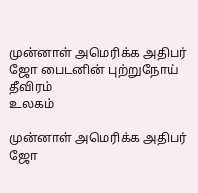முன்னாள் அமெரிக்க அதிபர் ஜோ பைடனின் புற்றுநோய் தீவிரம்
உலகம்

முன்னாள் அமெரிக்க அதிபர் ஜோ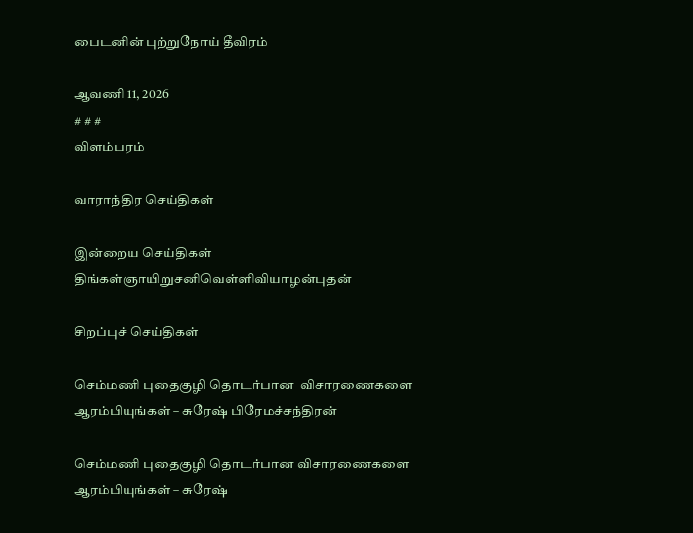பைடனின் புற்றுநோய் தீவிரம்

ஆவணி 11, 2026
# # #
விளம்பரம்

வாராந்திர செய்திகள்

இன்றைய செய்திகள்
திங்கள்ஞாயிறுசனிவெள்ளிவியாழன்புதன்

சிறப்புச் செய்திகள்

செம்மணி புதைகுழி தொடர்பான  விசாரணைகளை ஆரம்பியுங்கள் – சுரேஷ் பிரேமச்சந்திரன்

செம்மணி புதைகுழி தொடர்பான விசாரணைகளை ஆரம்பியுங்கள் – சுரேஷ்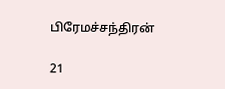பிரேமச்சந்திரன்

21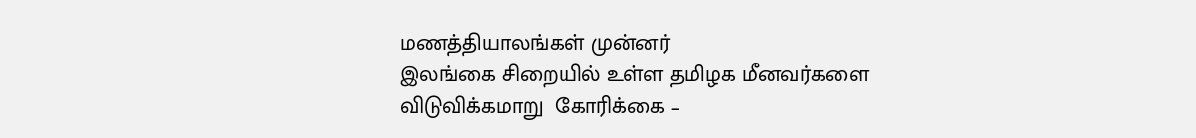மணத்தியாலங்கள் முன்னர்
இலங்கை சிறையில் உள்ள தமிழக மீனவர்களை விடுவிக்கமாறு  கோரிக்கை –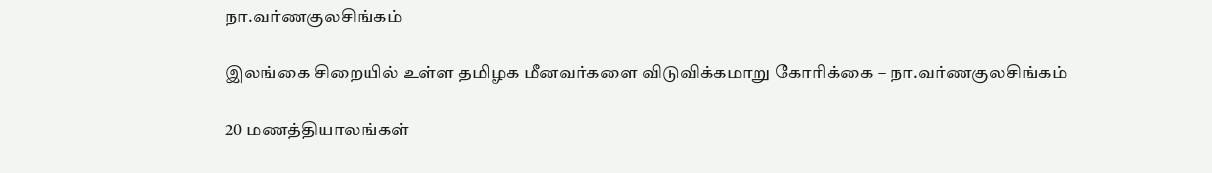நா.வர்ணகுலசிங்கம்

இலங்கை சிறையில் உள்ள தமிழக மீனவர்களை விடுவிக்கமாறு கோரிக்கை – நா.வர்ணகுலசிங்கம்

20 மணத்தியாலங்கள்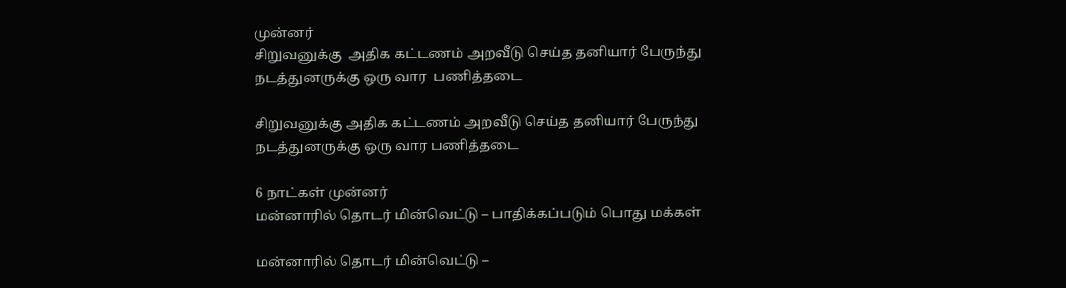முன்னர்
சிறுவனுக்கு  அதிக கட்டணம் அறவீடு செய்த தனியார் பேருந்து நடத்துனருக்கு ஒரு வார  பணித்தடை

சிறுவனுக்கு அதிக கட்டணம் அறவீடு செய்த தனியார் பேருந்து நடத்துனருக்கு ஒரு வார பணித்தடை

6 நாட்கள் முன்னர்
மன்னாரில் தொடர் மின்வெட்டு – பாதிக்கப்படும் பொது மக்கள்

மன்னாரில் தொடர் மின்வெட்டு –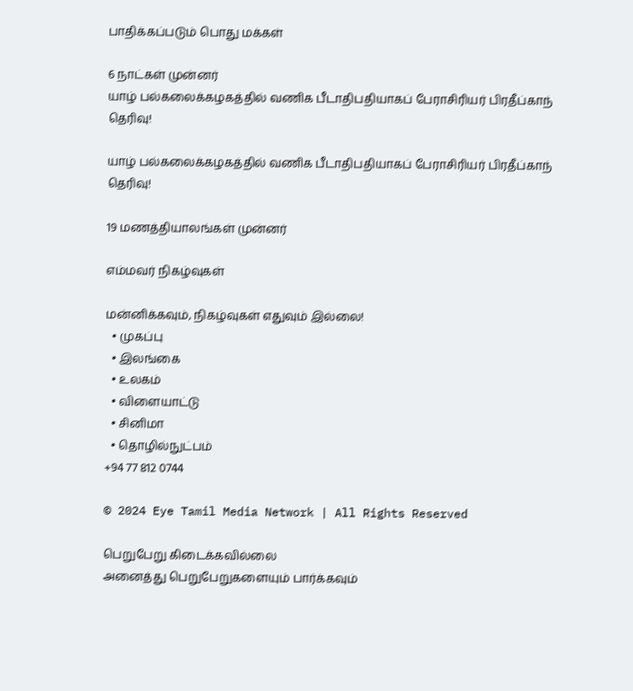பாதிக்கப்படும் பொது மக்கள்

6 நாட்கள் முன்னர்
யாழ் பல்கலைக்கழகத்தில் வணிக பீடாதிபதியாகப் பேராசிரியர் பிரதீப்காந் தெரிவு!

யாழ் பல்கலைக்கழகத்தில் வணிக பீடாதிபதியாகப் பேராசிரியர் பிரதீப்காந் தெரிவு!

19 மணத்தியாலங்கள் முன்னர்

எம்மவர் நிகழ்வுகள்

மன்னிக்கவும், நிகழ்வுகள் எதுவும் இல்லை!
  • முகப்பு
  • இலங்கை
  • உலகம்
  • விளையாட்டு
  • சினிமா
  • தொழில்நுட்பம்
+94 77 812 0744

© 2024 Eye Tamil Media Network | All Rights Reserved

பெறுபேறு கிடைக்கவில்லை
அனைத்து பெறுபேறுகளையும் பார்க்கவும்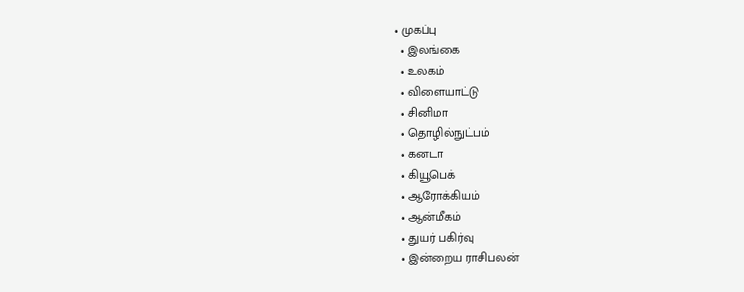• முகப்பு
  • இலங்கை
  • உலகம்
  • விளையாட்டு
  • சினிமா
  • தொழில்நுட்பம்
  • கனடா
  • கியூபெக்
  • ஆரோக்கியம்
  • ஆன்மீகம்
  • துயர் பகிர்வு
  • இன்றைய ராசிபலன்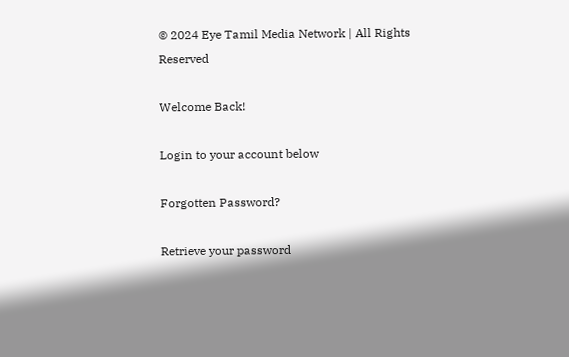© 2024 Eye Tamil Media Network | All Rights Reserved

Welcome Back!

Login to your account below

Forgotten Password?

Retrieve your password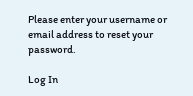Please enter your username or email address to reset your password.

Log In